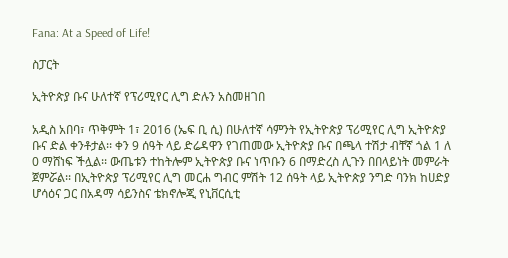Fana: At a Speed of Life!

ስፓርት

ኢትዮጵያ ቡና ሁለተኛ የፕሪሚየር ሊግ ድሉን አስመዘገበ

አዲስ አበባ፣ ጥቅምት 1፣ 2016 (ኤፍ ቢ ሲ) በሁለተኛ ሳምንት የኢትዮጵያ ፕሪሚየር ሊግ ኢትዮጵያ ቡና ድል ቀንቶታል፡፡ ቀን 9 ሰዓት ላይ ድሬዳዋን የገጠመው ኢትዮጵያ ቡና በጫላ ተሽታ ብቸኛ ጎል 1 ለ 0 ማሸነፍ ችሏል፡፡ ውጤቱን ተከትሎም ኢትዮጵያ ቡና ነጥቡን 6 በማድረስ ሊጉን በበላይነት መምራት ጀምሯል፡፡ በኢትዮጵያ ፕሪሚየር ሊግ መርሐ ግብር ምሽት 12 ሰዓት ላይ ኢትዮጵያ ንግድ ባንክ ከሀድያ ሆሳዕና ጋር በአዳማ ሳይንስና ቴክኖሎጂ የኒቨርሲቲ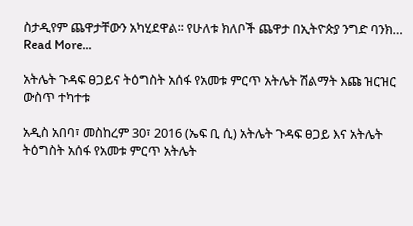ስታዲየም ጨዋታቸውን አካሂደዋል፡፡ የሁለቱ ክለቦች ጨዋታ በኢትዮጵያ ንግድ ባንክ…
Read More...

አትሌት ጉዳፍ ፀጋይና ትዕግስት አሰፋ የአመቱ ምርጥ አትሌት ሽልማት እጩ ዝርዝር ውስጥ ተካተቱ

አዲስ አበባ፣ መስከረም 30፣ 2016 (ኤፍ ቢ ሲ) አትሌት ጉዳፍ ፀጋይ እና አትሌት ትዕግስት አሰፋ የአመቱ ምርጥ አትሌት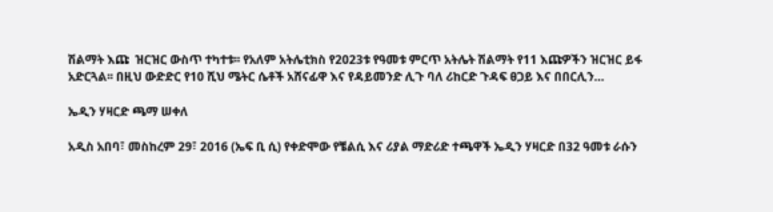ሽልማት እጩ  ዝርዝር ውስጥ ተካተቱ፡፡ የአለም አትሌቲክስ የ2023ቱ የዓመቱ ምርጥ አትሌት ሽልማት የ11 እጩዎችን ዝርዝር ይፋ አድርጓል፡፡ በዚህ ውድድር የ10 ሺህ ሜትር ሴቶች አሸናፊዋ እና የዳይመንድ ሊጉ ባለ ሪከርድ ጉዳፍ ፀጋይ እና በበርሊን…

ኤዲን ሃዛርድ ጫማ ሠቀለ

አዲስ አበባ፣ መስከረም 29፣ 2016 (ኤፍ ቢ ሲ) የቀድሞው የቼልሲ እና ሪያል ማድሪድ ተጫዋች ኤዲን ሃዛርድ በ32 ዓመቱ ራሱን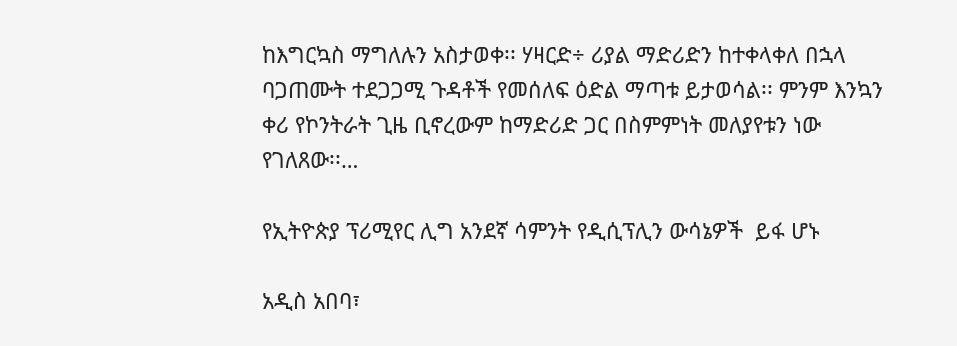ከእግርኳስ ማግለሉን አስታወቀ፡፡ ሃዛርድ÷ ሪያል ማድሪድን ከተቀላቀለ በኋላ ባጋጠሙት ተደጋጋሚ ጉዳቶች የመሰለፍ ዕድል ማጣቱ ይታወሳል፡፡ ምንም እንኳን ቀሪ የኮንትራት ጊዜ ቢኖረውም ከማድሪድ ጋር በስምምነት መለያየቱን ነው የገለጸው፡፡…

የኢትዮጵያ ፕሪሚየር ሊግ አንደኛ ሳምንት የዲሲፕሊን ውሳኔዎች  ይፋ ሆኑ

አዲስ አበባ፣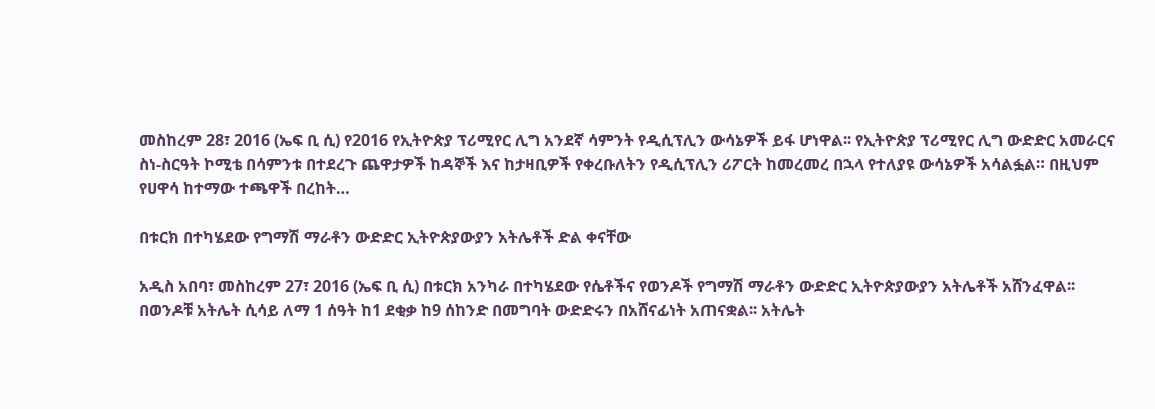መስከረም 28፣ 2016 (ኤፍ ቢ ሲ) የ2016 የኢትዮጵያ ፕሪሚየር ሊግ አንደኛ ሳምንት የዲሲፕሊን ውሳኔዎች ይፋ ሆነዋል፡፡ የኢትዮጵያ ፕሪሚየር ሊግ ውድድር አመራርና ስነ-ስርዓት ኮሚቴ በሳምንቱ በተደረጉ ጨዋታዎች ከዳኞች እና ከታዛቢዎች የቀረቡለትን የዲሲፕሊን ሪፖርት ከመረመረ በኋላ የተለያዩ ውሳኔዎች አሳልፏል። በዚህም የሀዋሳ ከተማው ተጫዋች በረከት…

በቱርክ በተካሄደው የግማሽ ማራቶን ውድድር ኢትዮጵያውያን አትሌቶች ድል ቀናቸው

አዲስ አበባ፣ መስከረም 27፣ 2016 (ኤፍ ቢ ሲ) በቱርክ አንካራ በተካሄደው የሴቶችና የወንዶች የግማሽ ማራቶን ውድድር ኢትዮጵያውያን አትሌቶች አሸንፈዋል፡፡ በወንዶቹ አትሌት ሲሳይ ለማ 1 ሰዓት ከ1 ደቂቃ ከ9 ሰከንድ በመግባት ውድድሩን በአሸናፊነት አጠናቋል፡፡ አትሌት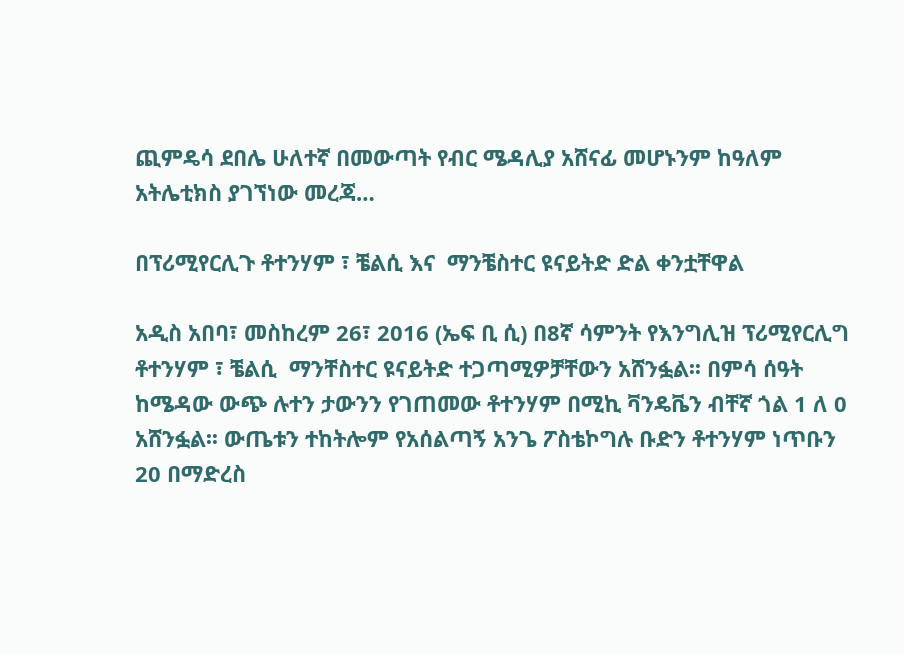ጪምዴሳ ደበሌ ሁለተኛ በመውጣት የብር ሜዳሊያ አሸናፊ መሆኑንም ከዓለም አትሌቲክስ ያገኘነው መረጃ…

በፕሪሚየርሊጉ ቶተንሃም ፣ ቼልሲ እና  ማንቼስተር ዩናይትድ ድል ቀንቷቸዋል

አዲስ አበባ፣ መስከረም 26፣ 2016 (ኤፍ ቢ ሲ) በ8ኛ ሳምንት የእንግሊዝ ፕሪሚየርሊግ ቶተንሃም ፣ ቼልሲ  ማንቸስተር ዩናይትድ ተጋጣሚዎቻቸውን አሸንፏል፡፡ በምሳ ሰዓት ከሜዳው ውጭ ሉተን ታውንን የገጠመው ቶተንሃም በሚኪ ቫንዴቬን ብቸኛ ጎል 1 ለ 0 አሸንፏል፡፡ ውጤቱን ተከትሎም የአሰልጣኝ አንጌ ፖስቴኮግሉ ቡድን ቶተንሃም ነጥቡን 20 በማድረስ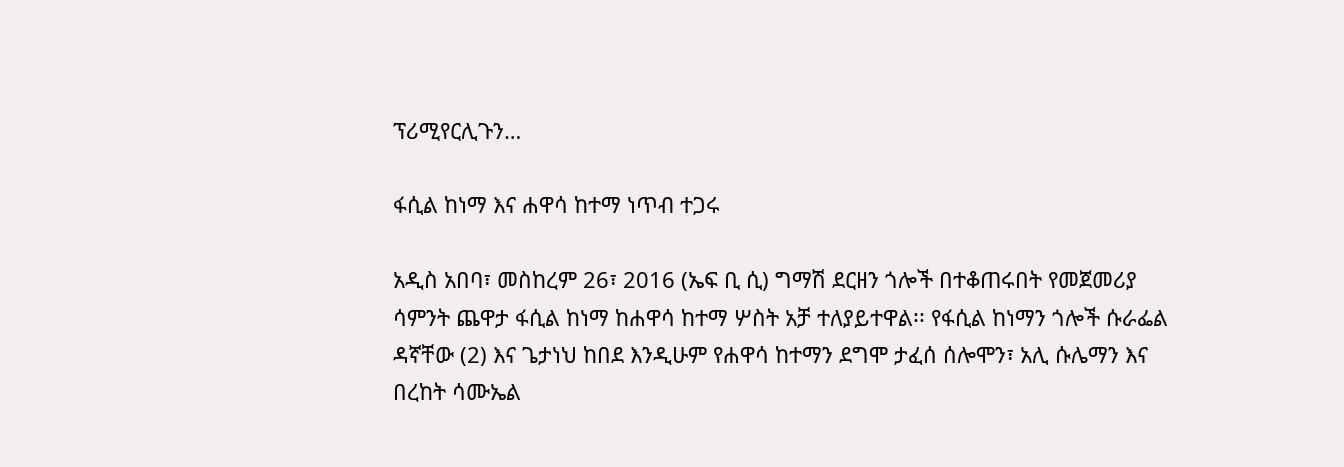ፕሪሚየርሊጉን…

ፋሲል ከነማ እና ሐዋሳ ከተማ ነጥብ ተጋሩ

አዲስ አበባ፣ መስከረም 26፣ 2016 (ኤፍ ቢ ሲ) ግማሽ ደርዘን ጎሎች በተቆጠሩበት የመጀመሪያ ሳምንት ጨዋታ ፋሲል ከነማ ከሐዋሳ ከተማ ሦስት አቻ ተለያይተዋል፡፡ የፋሲል ከነማን ጎሎች ሱራፌል ዳኛቸው (2) እና ጌታነህ ከበደ እንዲሁም የሐዋሳ ከተማን ደግሞ ታፈሰ ሰሎሞን፣ አሊ ሱሌማን እና በረከት ሳሙኤል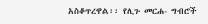አስቆጥረዋል፡፡ የሊጉ መርሐ- ግብሮች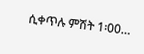ሲቀጥሉ ምሽት 1፡00…